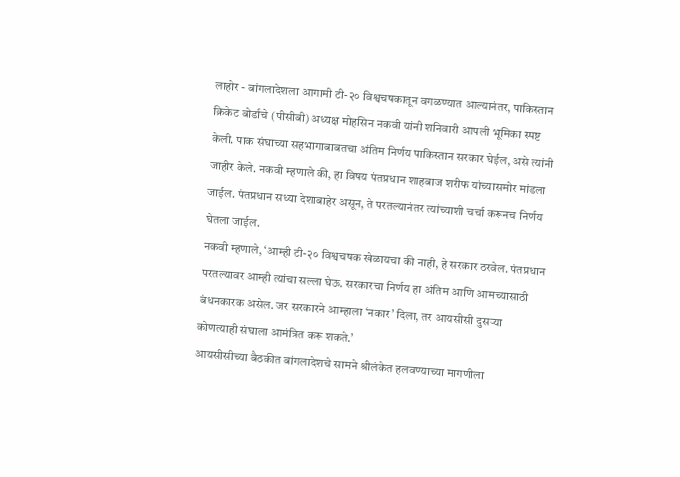लाहोर - बांगलादेशला आगामी टी-२० विश्वचषकातून वगळण्यात आल्यानंतर, पाकिस्तान क्रिकेट बोर्डाचे (पीसीबी) अध्यक्ष मोहसिन नकवी यांनी शनिवारी आपली भूमिका स्पष्ट केली. पाक संघाच्या सहभागाबाबतचा अंतिम निर्णय पाकिस्तान सरकार घेईल, असे त्यांनी जाहीर केले. नकवी म्हणाले की, हा विषय पंतप्रधान शाहबाज शरीफ यांच्यासमोर मांडला जाईल. पंतप्रधान सध्या देशाबाहेर असून, ते परतल्यानंतर त्यांच्याशी चर्चा करूनच निर्णय घेतला जाईल.
नकवी म्हणाले, ‘आम्ही टी-२० विश्वचषक खेळायचा की नाही, हे सरकार ठरवेल. पंतप्रधान परतल्यावर आम्ही त्यांचा सल्ला घेऊ. सरकारचा निर्णय हा अंतिम आणि आमच्यासाठी बंधनकारक असेल. जर सरकारने आम्हाला ‘नकार’ दिला, तर आयसीसी दुसऱ्या कोणत्याही संघाला आमंत्रित करू शकते.’
आयसीसीच्या बैठकीत बांगलादेशचे सामने श्रीलंकेत हलवण्याच्या मागणीला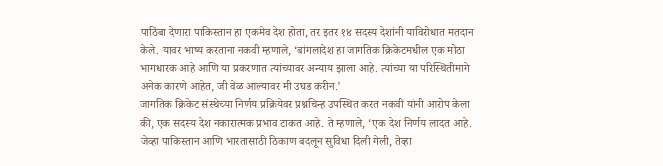पाठिंबा देणारा पाकिस्तान हा एकमेव देश होता, तर इतर १४ सदस्य देशांनी याविरोधात मतदान केले. यावर भाष्य करताना नकवी म्हणाले, ‘बांगलादेश हा जागतिक क्रिकेटमधील एक मोठा भागधारक आहे आणि या प्रकरणात त्यांच्यावर अन्याय झाला आहे. त्यांच्या या परिस्थितीमागे अनेक कारणे आहेत, जी वेळ आल्यावर मी उघड करीन.’
जागतिक क्रिकेट संस्थेच्या निर्णय प्रक्रियेवर प्रश्नचिन्ह उपस्थित करत नकवी यांनी आरोप केला की, एक सदस्य देश नकारात्मक प्रभाव टाकत आहे. ते म्हणाले, ‘एक देश निर्णय लादत आहे. जेव्हा पाकिस्तान आणि भारतासाठी ठिकाण बदलून सुविधा दिली गेली, तेव्हा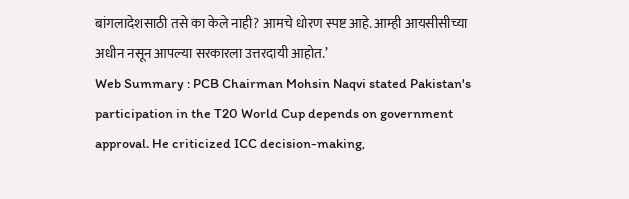बांगलादेशसाठी तसे का केले नाही? आमचे धोरण स्पष्ट आहे. आम्ही आयसीसीच्या अधीन नसून आपल्या सरकारला उत्तरदायी आहोत.’
Web Summary : PCB Chairman Mohsin Naqvi stated Pakistan's participation in the T20 World Cup depends on government approval. He criticized ICC decision-making,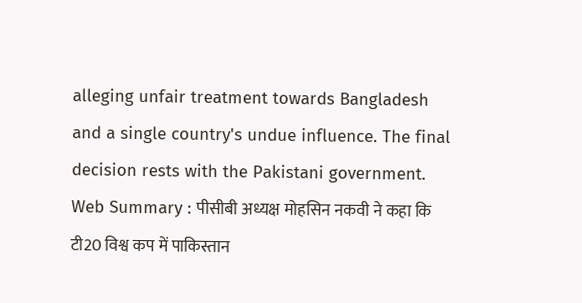alleging unfair treatment towards Bangladesh and a single country's undue influence. The final decision rests with the Pakistani government.
Web Summary : पीसीबी अध्यक्ष मोहसिन नकवी ने कहा कि टी20 विश्व कप में पाकिस्तान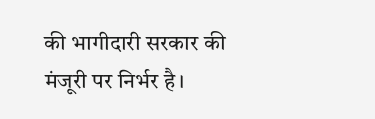की भागीदारी सरकार की मंजूरी पर निर्भर है।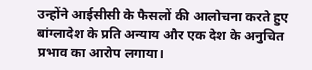उन्होंने आईसीसी के फैसलों की आलोचना करते हुए बांग्लादेश के प्रति अन्याय और एक देश के अनुचित प्रभाव का आरोप लगाया।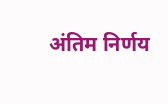अंतिम निर्णय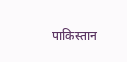पाकिस्तान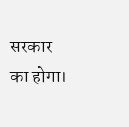सरकार का होगा।